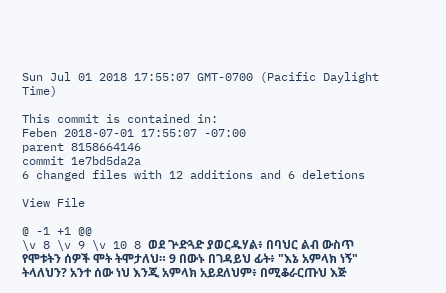Sun Jul 01 2018 17:55:07 GMT-0700 (Pacific Daylight Time)

This commit is contained in:
Feben 2018-07-01 17:55:07 -07:00
parent 8158664146
commit 1e7bd5da2a
6 changed files with 12 additions and 6 deletions

View File

@ -1 +1 @@
\v 8 \v 9 \v 10 8 ወደ ጕድጓድ ያወርዱሃል፥ በባህር ልብ ውስጥ የሞቱትን ሰዎች ሞት ትሞታለህ። 9 በውኑ በገዳይህ ፊት፥ "እኔ አምላክ ነኝ" ትላለህን? አንተ ሰው ነህ እንጂ አምላክ አይደለህም፥ በሚቆራርጡህ እጅ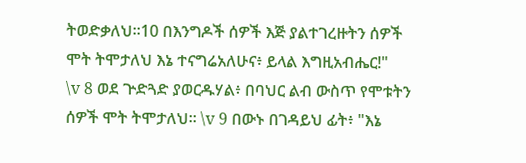ትወድቃለህ።10 በእንግዶች ሰዎች እጅ ያልተገረዙትን ሰዎች ሞት ትሞታለህ እኔ ተናግሬአለሁና፥ ይላል እግዚአብሔር!"
\v 8 ወደ ጕድጓድ ያወርዱሃል፥ በባህር ልብ ውስጥ የሞቱትን ሰዎች ሞት ትሞታለህ። \v 9 በውኑ በገዳይህ ፊት፥ "እኔ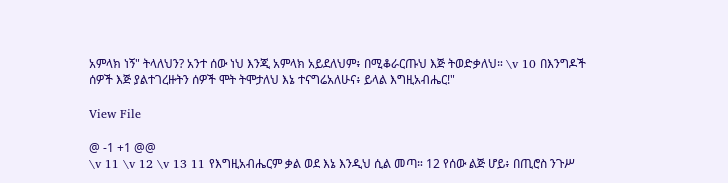አምላክ ነኝ" ትላለህን? አንተ ሰው ነህ እንጂ አምላክ አይደለህም፥ በሚቆራርጡህ እጅ ትወድቃለህ። \v 10 በእንግዶች ሰዎች እጅ ያልተገረዙትን ሰዎች ሞት ትሞታለህ እኔ ተናግሬአለሁና፥ ይላል እግዚአብሔር!"

View File

@ -1 +1 @@
\v 11 \v 12 \v 13 11 የእግዚአብሔርም ቃል ወደ እኔ እንዲህ ሲል መጣ። 12 የሰው ልጅ ሆይ፥ በጢሮስ ንጉሥ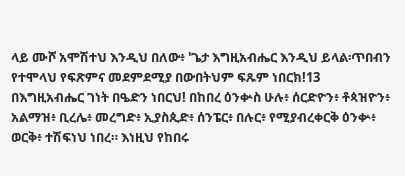ላይ ሙሾ አሞሽተህ እንዲህ በለው፥ 'ጌታ እግዚአብሔር እንዲህ ይላል፡ጥበብን የተሞላህ የፍጽምና መደምደሚያ በውበትህም ፍጹም ነበርክ!13 በእግዚአብሔር ገነት በዔድን ነበርህ! በከበረ ዕንቍስ ሁሉ፥ ሰርድዮን፥ ቶጳዝዮን፥ አልማዝ፥ ቢረሌ፥ መረግድ፥ ኢያስጲድ፥ ሰንፔር፥ በሉር፥ የሚያብረቀርቅ ዕንቍ፥ ወርቅ፥ ተሽፍነህ ነበረ። እነዚህ የከበሩ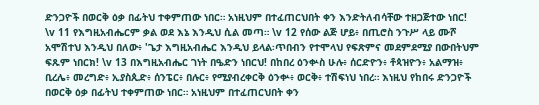ድንጋዮች በወርቅ ዕቃ በፊትህ ተቀምጠው ነበር። አነዚህም በተፈጠርህበት ቀን እንድትለብሳቸው ተዘጋጅተው ነበር!
\v 11 የእግዚአብሔርም ቃል ወደ እኔ እንዲህ ሲል መጣ። \v 12 የሰው ልጅ ሆይ፥ በጢሮስ ንጉሥ ላይ ሙሾ አሞሽተህ እንዲህ በለው፥ 'ጌታ እግዚአብሔር እንዲህ ይላል፡ጥበብን የተሞላህ የፍጽምና መደምደሚያ በውበትህም ፍጹም ነበርክ! \v 13 በእግዚአብሔር ገነት በዔድን ነበርህ! በከበረ ዕንቍስ ሁሉ፥ ሰርድዮን፥ ቶጳዝዮን፥ አልማዝ፥ ቢረሌ፥ መረግድ፥ ኢያስጲድ፥ ሰንፔር፥ በሉር፥ የሚያብረቀርቅ ዕንቍ፥ ወርቅ፥ ተሽፍነህ ነበረ። እነዚህ የከበሩ ድንጋዮች በወርቅ ዕቃ በፊትህ ተቀምጠው ነበር። አነዚህም በተፈጠርህበት ቀን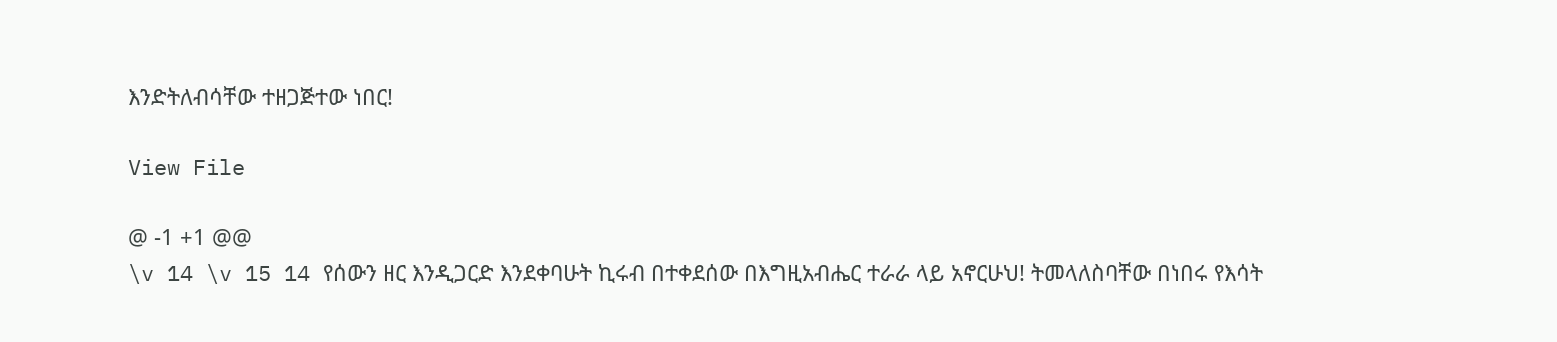እንድትለብሳቸው ተዘጋጅተው ነበር!

View File

@ -1 +1 @@
\v 14 \v 15 14 የሰውን ዘር እንዲጋርድ እንደቀባሁት ኪሩብ በተቀደሰው በእግዚአብሔር ተራራ ላይ አኖርሁህ! ትመላለስባቸው በነበሩ የእሳት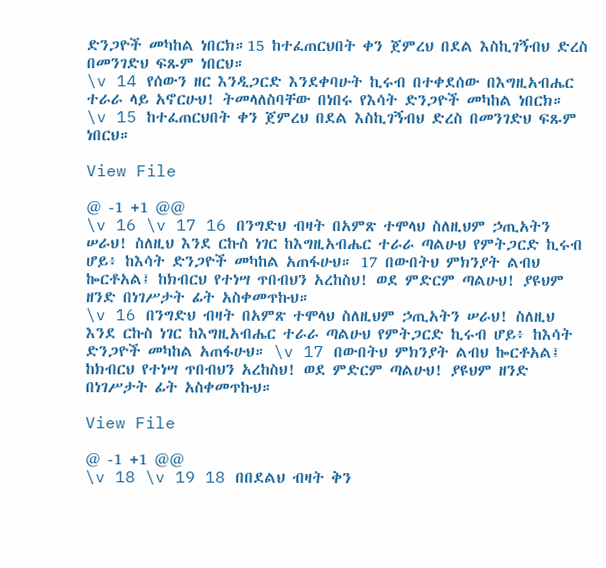ድንጋዮች መካከል ነበርክ።15 ከተፈጠርህበት ቀን ጀምረህ በደል እስኪገኝብህ ድረስ በመንገድህ ፍጹም ነበርህ።
\v 14 የሰውን ዘር እንዲጋርድ እንደቀባሁት ኪሩብ በተቀደሰው በእግዚአብሔር ተራራ ላይ አኖርሁህ! ትመላለስባቸው በነበሩ የእሳት ድንጋዮች መካከል ነበርክ። \v 15 ከተፈጠርህበት ቀን ጀምረህ በደል እስኪገኝብህ ድረስ በመንገድህ ፍጹም ነበርህ።

View File

@ -1 +1 @@
\v 16 \v 17 16 በንግድህ ብዛት በአምጽ ተሞላህ ስለዚህም ኃጢአትን ሠራህ! ስለዚህ እንደ ርኩስ ነገር ከእግዚአብሔር ተራራ ጣልሁህ የምትጋርድ ኪሩብ ሆይ፥ ከእሳት ድንጋዮች መካከል አጠፋሁህ። 17 በውበትህ ምክንያት ልብህ ኰርቶአል፤ ከክብርህ የተነሣ ጥበብህን አረከስህ! ወደ ምድርም ጣልሁህ! ያዩህም ዘንድ በነገሥታት ፊት አስቀመጥኩህ።
\v 16 በንግድህ ብዛት በአምጽ ተሞላህ ስለዚህም ኃጢአትን ሠራህ! ስለዚህ እንደ ርኩስ ነገር ከእግዚአብሔር ተራራ ጣልሁህ የምትጋርድ ኪሩብ ሆይ፥ ከእሳት ድንጋዮች መካከል አጠፋሁህ። \v 17 በውበትህ ምክንያት ልብህ ኰርቶአል፤ ከክብርህ የተነሣ ጥበብህን አረከስህ! ወደ ምድርም ጣልሁህ! ያዩህም ዘንድ በነገሥታት ፊት አስቀመጥኩህ።

View File

@ -1 +1 @@
\v 18 \v 19 18 በበደልህ ብዛት ቅን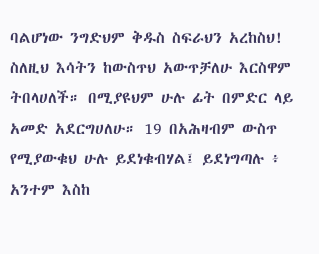ባልሆነው ንግድህም ቅዱስ ስፍራህን አረከስህ! ስለዚህ እሳትን ከውስጥህ አውጥቻለሁ እርስዋም ትበላሀለች። በሚያዩህም ሁሉ ፊት በምድር ላይ አመድ አደርግሀለሁ። 19 በአሕዛብም ውስጥ የሚያውቁህ ሁሉ ይደነቁብሃል፤ ይደነግጣሉ ፥ አንተም እስከ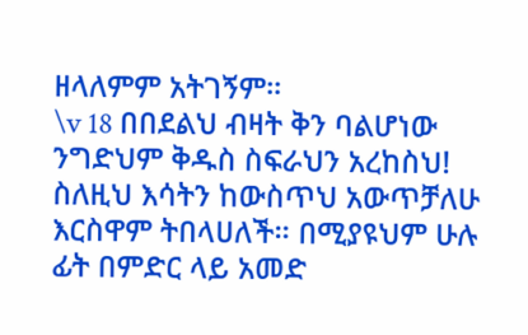ዘላለምም አትገኝም።
\v 18 በበደልህ ብዛት ቅን ባልሆነው ንግድህም ቅዱስ ስፍራህን አረከስህ! ስለዚህ እሳትን ከውስጥህ አውጥቻለሁ እርስዋም ትበላሀለች። በሚያዩህም ሁሉ ፊት በምድር ላይ አመድ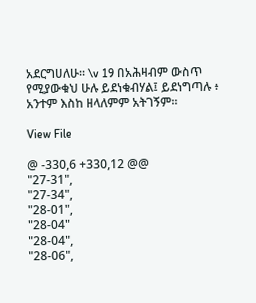አደርግሀለሁ። \v 19 በአሕዛብም ውስጥ የሚያውቁህ ሁሉ ይደነቁብሃል፤ ይደነግጣሉ ፥ አንተም እስከ ዘላለምም አትገኝም።

View File

@ -330,6 +330,12 @@
"27-31",
"27-34",
"28-01",
"28-04"
"28-04",
"28-06",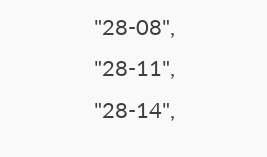"28-08",
"28-11",
"28-14",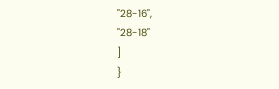"28-16",
"28-18"
]
}